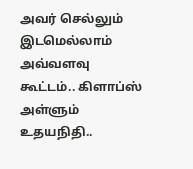அவர் செல்லும் இடமெல்லாம் அவ்வளவு கூட்டம்.. கிளாப்ஸ் அள்ளும் உதயநிதி..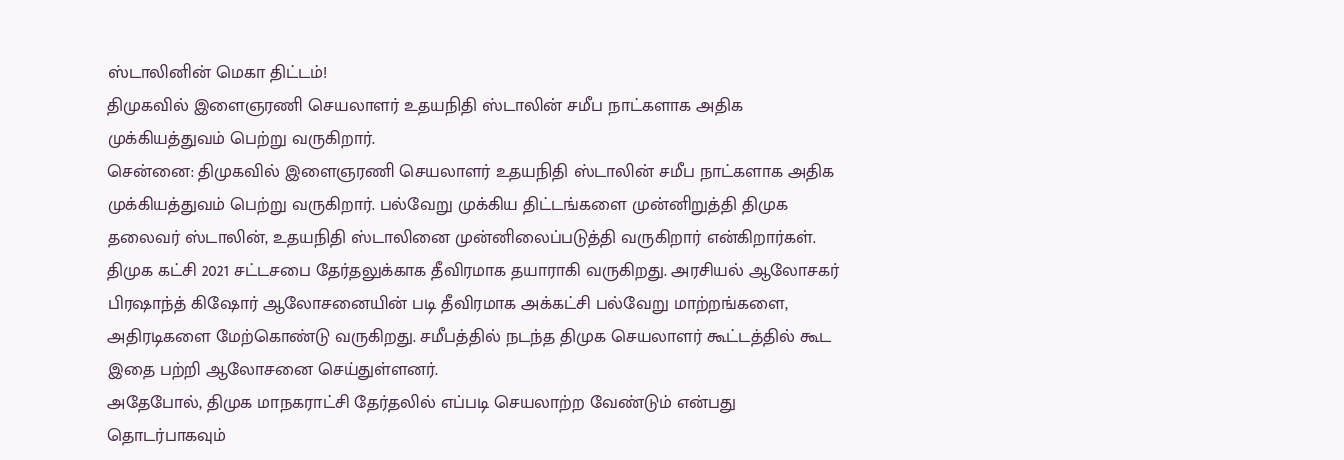ஸ்டாலினின் மெகா திட்டம்!
திமுகவில் இளைஞரணி செயலாளர் உதயநிதி ஸ்டாலின் சமீப நாட்களாக அதிக முக்கியத்துவம் பெற்று வருகிறார்.
சென்னை: திமுகவில் இளைஞரணி செயலாளர் உதயநிதி ஸ்டாலின் சமீப நாட்களாக அதிக முக்கியத்துவம் பெற்று வருகிறார். பல்வேறு முக்கிய திட்டங்களை முன்னிறுத்தி திமுக தலைவர் ஸ்டாலின், உதயநிதி ஸ்டாலினை முன்னிலைப்படுத்தி வருகிறார் என்கிறார்கள்.
திமுக கட்சி 2021 சட்டசபை தேர்தலுக்காக தீவிரமாக தயாராகி வருகிறது. அரசியல் ஆலோசகர் பிரஷாந்த் கிஷோர் ஆலோசனையின் படி தீவிரமாக அக்கட்சி பல்வேறு மாற்றங்களை, அதிரடிகளை மேற்கொண்டு வருகிறது. சமீபத்தில் நடந்த திமுக செயலாளர் கூட்டத்தில் கூட இதை பற்றி ஆலோசனை செய்துள்ளனர்.
அதேபோல், திமுக மாநகராட்சி தேர்தலில் எப்படி செயலாற்ற வேண்டும் என்பது தொடர்பாகவும்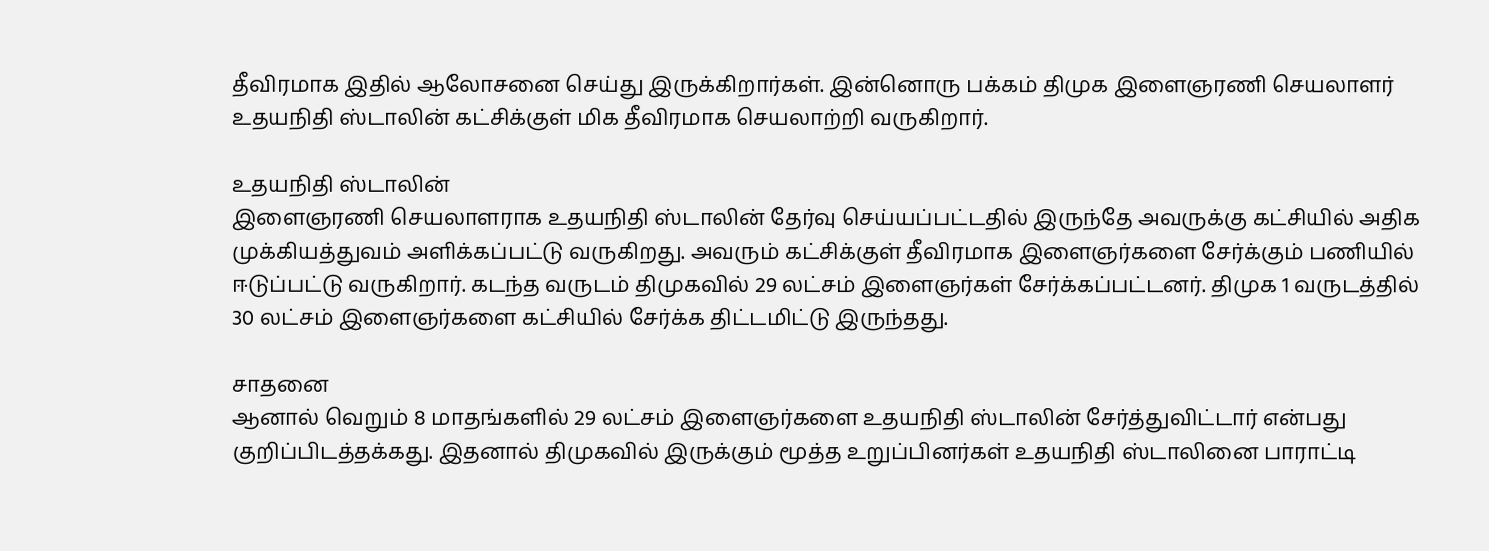தீவிரமாக இதில் ஆலோசனை செய்து இருக்கிறார்கள். இன்னொரு பக்கம் திமுக இளைஞரணி செயலாளர் உதயநிதி ஸ்டாலின் கட்சிக்குள் மிக தீவிரமாக செயலாற்றி வருகிறார்.

உதயநிதி ஸ்டாலின்
இளைஞரணி செயலாளராக உதயநிதி ஸ்டாலின் தேர்வு செய்யப்பட்டதில் இருந்தே அவருக்கு கட்சியில் அதிக முக்கியத்துவம் அளிக்கப்பட்டு வருகிறது. அவரும் கட்சிக்குள் தீவிரமாக இளைஞர்களை சேர்க்கும் பணியில் ஈடுப்பட்டு வருகிறார். கடந்த வருடம் திமுகவில் 29 லட்சம் இளைஞர்கள் சேர்க்கப்பட்டனர். திமுக 1 வருடத்தில் 30 லட்சம் இளைஞர்களை கட்சியில் சேர்க்க திட்டமிட்டு இருந்தது.

சாதனை
ஆனால் வெறும் 8 மாதங்களில் 29 லட்சம் இளைஞர்களை உதயநிதி ஸ்டாலின் சேர்த்துவிட்டார் என்பது குறிப்பிடத்தக்கது. இதனால் திமுகவில் இருக்கும் மூத்த உறுப்பினர்கள் உதயநிதி ஸ்டாலினை பாராட்டி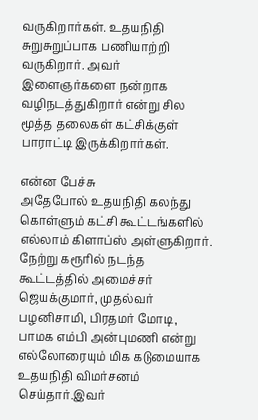வருகிறார்கள். உதயநிதி சுறுசுறுப்பாக பணியாற்றி வருகிறார். அவர் இளைஞர்களை நன்றாக வழிநடத்துகிறார் என்று சில மூத்த தலைகள் கட்சிக்குள் பாராட்டி இருக்கிறார்கள்.

என்ன பேச்சு
அதேபோல் உதயநிதி கலந்து கொள்ளும் கட்சி கூட்டங்களில் எல்லாம் கிளாப்ஸ் அள்ளுகிறார். நேற்று கரூரில் நடந்த கூட்டத்தில் அமைச்சர் ஜெயக்குமார், முதல்வர் பழனிசாமி, பிரதமர் மோடி, பாமக எம்பி அன்புமணி என்று எல்லோரையும் மிக கடுமையாக உதயநிதி விமர்சனம் செய்தார்.இவர்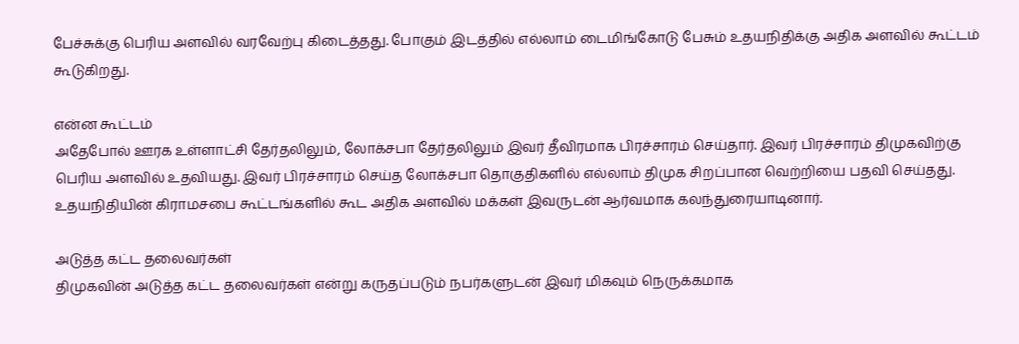பேச்சுக்கு பெரிய அளவில் வரவேற்பு கிடைத்தது. போகும் இடத்தில் எல்லாம் டைமிங்கோடு பேசும் உதயநிதிக்கு அதிக அளவில் கூட்டம் கூடுகிறது.

என்ன கூட்டம்
அதேபோல் ஊரக உள்ளாட்சி தேர்தலிலும், லோக்சபா தேர்தலிலும் இவர் தீவிரமாக பிரச்சாரம் செய்தார். இவர் பிரச்சாரம் திமுகவிற்கு பெரிய அளவில் உதவியது. இவர் பிரச்சாரம் செய்த லோக்சபா தொகுதிகளில் எல்லாம் திமுக சிறப்பான வெற்றியை பதவி செய்தது. உதயநிதியின் கிராமசபை கூட்டங்களில் கூட அதிக அளவில் மக்கள் இவருடன் ஆர்வமாக கலந்துரையாடினார்.

அடுத்த கட்ட தலைவர்கள்
திமுகவின் அடுத்த கட்ட தலைவர்கள் என்று கருதப்படும் நபர்களுடன் இவர் மிகவும் நெருக்கமாக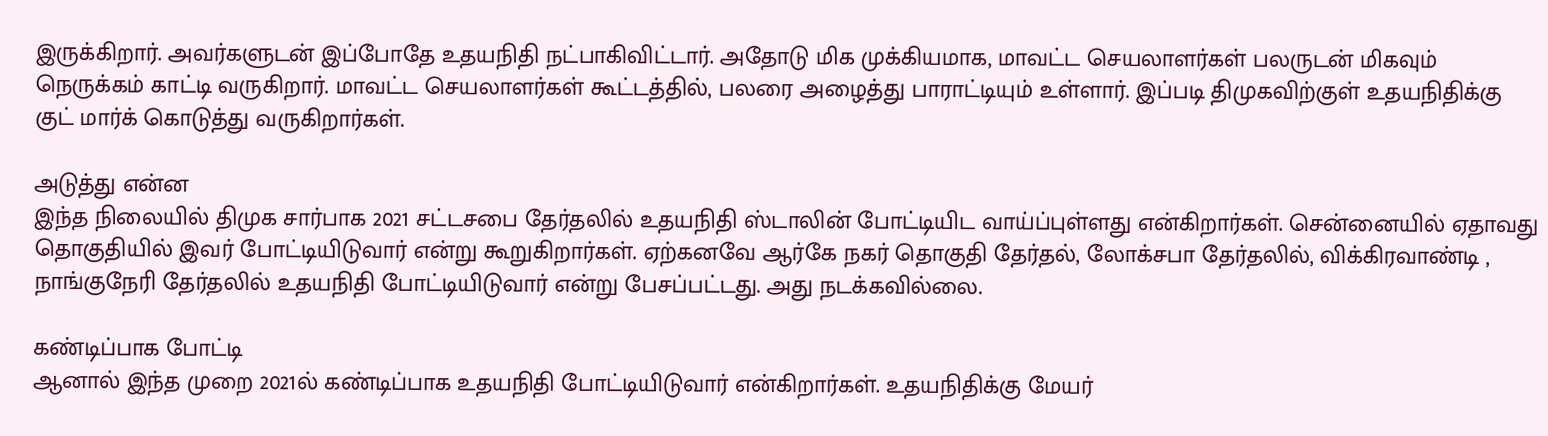இருக்கிறார். அவர்களுடன் இப்போதே உதயநிதி நட்பாகிவிட்டார். அதோடு மிக முக்கியமாக, மாவட்ட செயலாளர்கள் பலருடன் மிகவும் நெருக்கம் காட்டி வருகிறார். மாவட்ட செயலாளர்கள் கூட்டத்தில், பலரை அழைத்து பாராட்டியும் உள்ளார். இப்படி திமுகவிற்குள் உதயநிதிக்கு குட் மார்க் கொடுத்து வருகிறார்கள்.

அடுத்து என்ன
இந்த நிலையில் திமுக சார்பாக 2021 சட்டசபை தேர்தலில் உதயநிதி ஸ்டாலின் போட்டியிட வாய்ப்புள்ளது என்கிறார்கள். சென்னையில் ஏதாவது தொகுதியில் இவர் போட்டியிடுவார் என்று கூறுகிறார்கள். ஏற்கனவே ஆர்கே நகர் தொகுதி தேர்தல், லோக்சபா தேர்தலில், விக்கிரவாண்டி , நாங்குநேரி தேர்தலில் உதயநிதி போட்டியிடுவார் என்று பேசப்பட்டது. அது நடக்கவில்லை.

கண்டிப்பாக போட்டி
ஆனால் இந்த முறை 2021ல் கண்டிப்பாக உதயநிதி போட்டியிடுவார் என்கிறார்கள். உதயநிதிக்கு மேயர்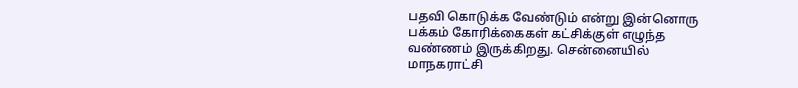பதவி கொடுக்க வேண்டும் என்று இன்னொரு பக்கம் கோரிக்கைகள் கட்சிக்குள் எழுந்த வண்ணம் இருக்கிறது. சென்னையில் மாநகராட்சி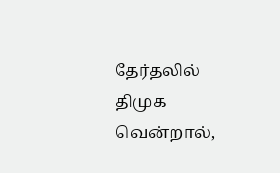தேர்தலில் திமுக வென்றால்,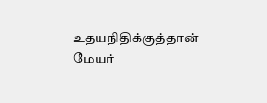உதயநிதிக்குத்தான் மேயர்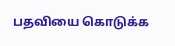பதவியை கொடுக்க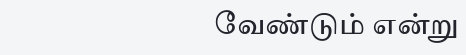வேண்டும் என்று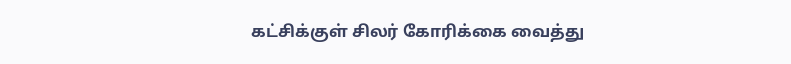கட்சிக்குள் சிலர் கோரிக்கை வைத்து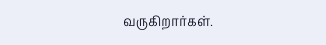வருகிறார்கள்.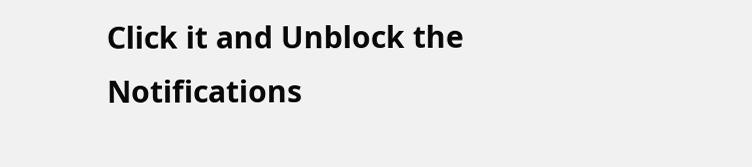Click it and Unblock the Notifications